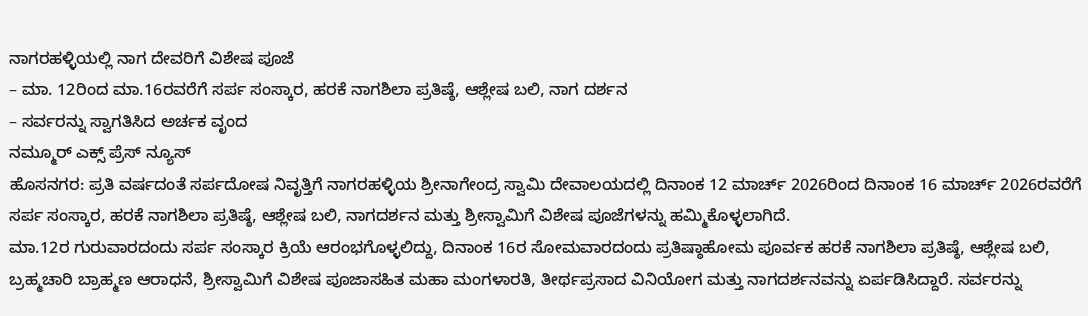ನಾಗರಹಳ್ಳಿಯಲ್ಲಿ ನಾಗ ದೇವರಿಗೆ ವಿಶೇಷ ಪೂಜೆ
– ಮಾ. 12ರಿಂದ ಮಾ.16ರವರೆಗೆ ಸರ್ಪ ಸಂಸ್ಕಾರ, ಹರಕೆ ನಾಗಶಿಲಾ ಪ್ರತಿಷ್ಠೆ, ಆಶ್ಲೇಷ ಬಲಿ, ನಾಗ ದರ್ಶನ
– ಸರ್ವರನ್ನು ಸ್ವಾಗತಿಸಿದ ಅರ್ಚಕ ವೃಂದ
ನಮ್ಮೂರ್ ಎಕ್ಸ್ ಪ್ರೆಸ್ ನ್ಯೂಸ್
ಹೊಸನಗರ: ಪ್ರತಿ ವರ್ಷದಂತೆ ಸರ್ಪದೋಷ ನಿವೃತ್ತಿಗೆ ನಾಗರಹಳ್ಳಿಯ ಶ್ರೀನಾಗೇಂದ್ರ ಸ್ವಾಮಿ ದೇವಾಲಯದಲ್ಲಿ ದಿನಾಂಕ 12 ಮಾರ್ಚ್ 2026ರಿಂದ ದಿನಾಂಕ 16 ಮಾರ್ಚ್ 2026ರವರೆಗೆ ಸರ್ಪ ಸಂಸ್ಕಾರ, ಹರಕೆ ನಾಗಶಿಲಾ ಪ್ರತಿಷ್ಠೆ, ಆಶ್ಲೇಷ ಬಲಿ, ನಾಗದರ್ಶನ ಮತ್ತು ಶ್ರೀಸ್ವಾಮಿಗೆ ವಿಶೇಷ ಪೂಜೆಗಳನ್ನು ಹಮ್ಮಿಕೊಳ್ಳಲಾಗಿದೆ.
ಮಾ.12ರ ಗುರುವಾರದಂದು ಸರ್ಪ ಸಂಸ್ಕಾರ ಕ್ರಿಯೆ ಆರಂಭಗೊಳ್ಳಲಿದ್ದು, ದಿನಾಂಕ 16ರ ಸೋಮವಾರದಂದು ಪ್ರತಿಷ್ಠಾಹೋಮ ಪೂರ್ವಕ ಹರಕೆ ನಾಗಶಿಲಾ ಪ್ರತಿಷ್ಠೆ, ಆಶ್ಲೇಷ ಬಲಿ, ಬ್ರಹ್ಮಚಾರಿ ಬ್ರಾಹ್ಮಣ ಆರಾಧನೆ, ಶ್ರೀಸ್ವಾಮಿಗೆ ವಿಶೇಷ ಪೂಜಾಸಹಿತ ಮಹಾ ಮಂಗಳಾರತಿ, ತೀರ್ಥಪ್ರಸಾದ ವಿನಿಯೋಗ ಮತ್ತು ನಾಗದರ್ಶನವನ್ನು ಏರ್ಪಡಿಸಿದ್ದಾರೆ. ಸರ್ವರನ್ನು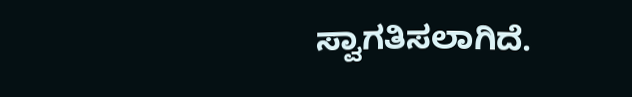ಸ್ವಾಗತಿಸಲಾಗಿದೆ.